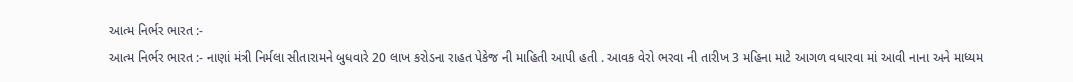આત્મ નિર્ભર ભારત :-
આત્મ નિર્ભર ભારત :- નાણાં મંત્રી નિર્મલા સીતારામને બુધવારે 20 લાખ કરોડના રાહત પેકેજ ની માહિતી આપી હતી . આવક વેરો ભરવા ની તારીખ 3 મહિના માટે આગળ વધારવા માં આવી નાના અને માધ્યમ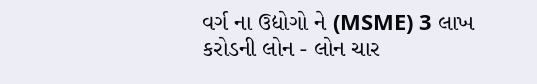વર્ગ ના ઉદ્યોગો ને (MSME) 3 લાખ કરોડની લોન - લોન ચાર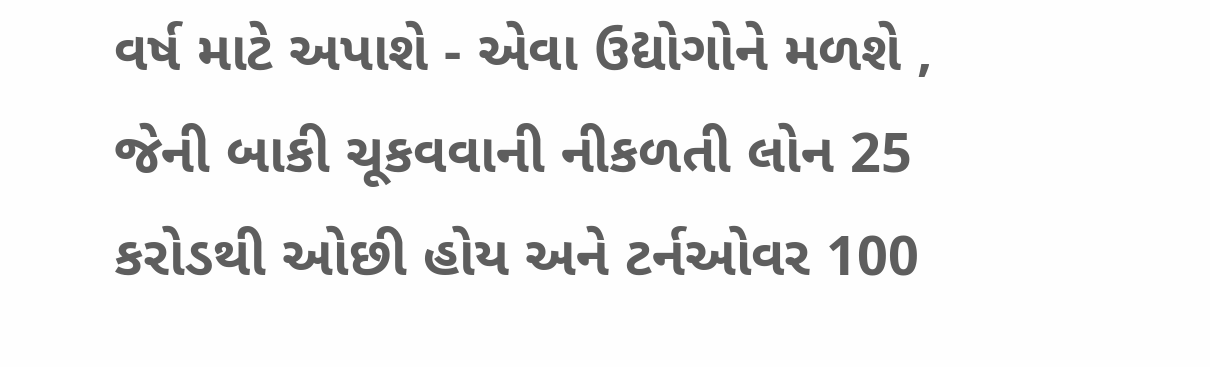વર્ષ માટે અપાશે - એવા ઉદ્યોગોને મળશે , જેની બાકી ચૂકવવાની નીકળતી લોન 25 કરોડથી ઓછી હોય અને ટર્નઓવર 100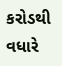કરોડથી વધારે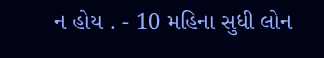ન હોય . - 10 મહિના સુધી લોન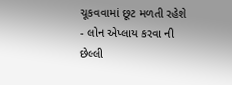ચૂકવવામાં છૂટ મળતી રહેશે - લોન એપ્લાય કરવા ની છેલ્લી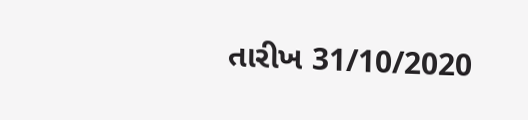તારીખ 31/10/2020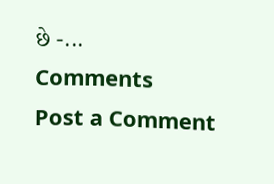છે -...
Comments
Post a Comment